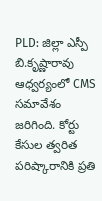PLD: జిల్లా ఎస్పీ బి.కృష్ణారావు ఆధ్వర్యంలో CMS సమావేశం జరిగింది. కోర్టు కేసుల త్వరిత పరిష్కారానికి ప్రతి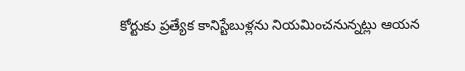కోర్టుకు ప్రత్యేక కానిస్టేబుళ్లను నియమించనున్నట్లు ఆయన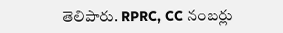తెలిపారు. RPRC, CC నంబర్లు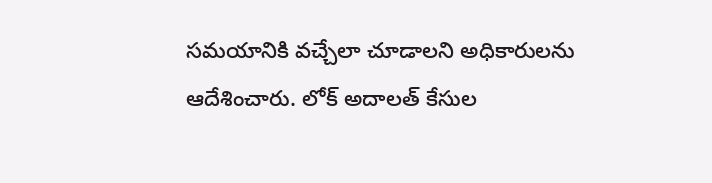సమయానికి వచ్చేలా చూడాలని అధికారులను ఆదేశించారు. లోక్ అదాలత్ కేసుల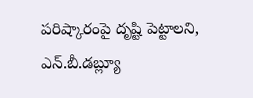పరిష్కారంపై దృష్టి పెట్టాలని, ఎన్.బీ.డబ్ల్యూ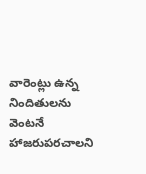వారెంట్లు ఉన్న నిందితులను వెంటనే హాజరుపరచాలని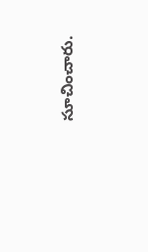సూచించారు.